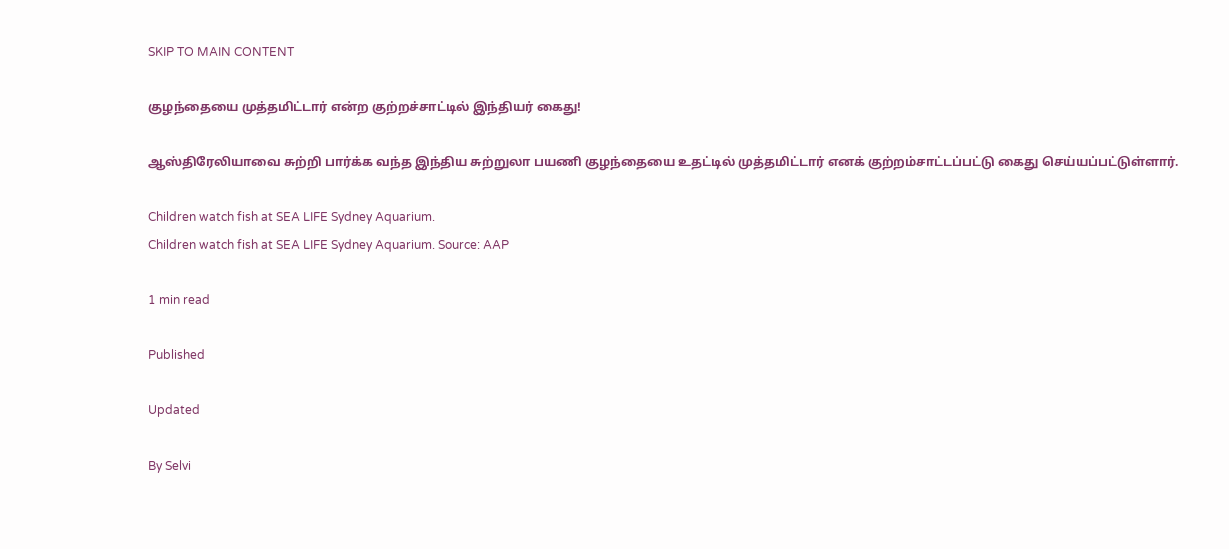SKIP TO MAIN CONTENT

குழந்தையை முத்தமிட்டார் என்ற குற்றச்சாட்டில் இந்தியர் கைது!

ஆஸ்திரேலியாவை சுற்றி பார்க்க வந்த இந்திய சுற்றுலா பயணி குழந்தையை உதட்டில் முத்தமிட்டார் எனக் குற்றம்சாட்டப்பட்டு கைது செய்யப்பட்டுள்ளார்.

Children watch fish at SEA LIFE Sydney Aquarium.
Children watch fish at SEA LIFE Sydney Aquarium. Source: AAP

1 min read

Published

Updated

By Selvi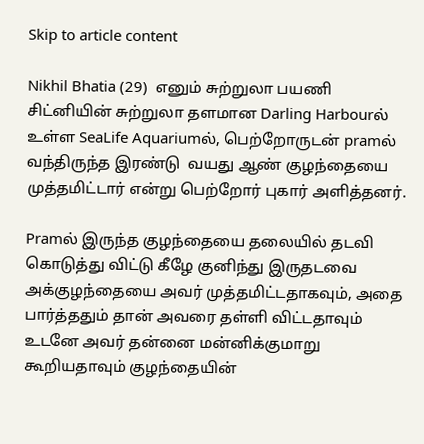Skip to article content

Nikhil Bhatia (29)  எனும் சுற்றுலா பயணி சிட்னியின் சுற்றுலா தளமான Darling Harbourல் உள்ள SeaLife Aquariumல், பெற்றோருடன் pramல் வந்திருந்த இரண்டு  வயது ஆண் குழந்தையை முத்தமிட்டார் என்று பெற்றோர் புகார் அளித்தனர்.

Pramல் இருந்த குழந்தையை தலையில் தடவி கொடுத்து விட்டு கீழே குனிந்து இருதடவை அக்குழந்தையை அவர் முத்தமிட்டதாகவும், அதை பார்த்ததும் தான் அவரை தள்ளி விட்டதாவும் உடனே அவர் தன்னை மன்னிக்குமாறு கூறியதாவும் குழந்தையின்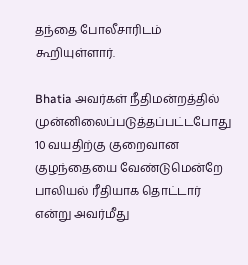தந்தை போலீசாரிடம் கூறியுள்ளார்.

Bhatia அவர்கள் நீதிமன்றத்தில் முன்னிலைப்படுத்தப்பட்டபோது 10 வயதிற்கு குறைவான குழந்தையை வேண்டுமென்றே பாலியல் ரீதியாக தொட்டார் என்று அவர்மீது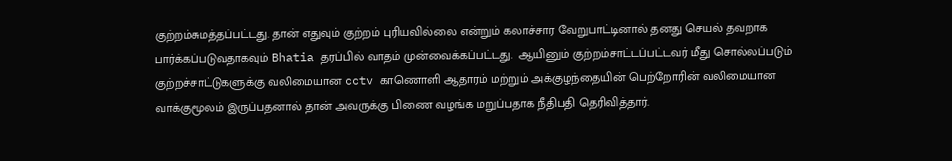குற்றம்சுமத்தப்பட்டது. தான் எதுவும் குற்றம் புரியவில்லை என்றும் கலாச்சார வேறுபாட்டினால் தனது செயல் தவறாக பார்க்கப்படுவதாகவும் Bhatia தரப்பில் வாதம் முன்வைக்கப்பட்டது.  ஆயினும் குற்றம்சாட்டப்பட்டவர் மீது சொல்லப்படும் குற்றச்சாட்டுகளுக்கு வலிமையான cctv காணொளி ஆதாரம் மற்றும் அக்குழந்தையின் பெற்றோரின் வலிமையான வாக்குமூலம் இருப்பதனால் தான் அவருக்கு பிணை வழங்க மறுப்பதாக நீதிபதி தெரிவித்தார்.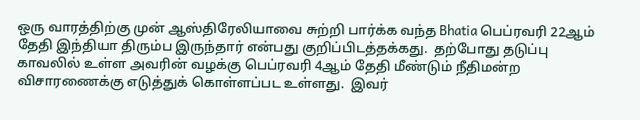ஒரு வாரத்திற்கு முன் ஆஸ்திரேலியாவை சுற்றி பார்க்க வந்த Bhatia பெப்ரவரி 22ஆம் தேதி இந்தியா திரும்ப இருந்தார் என்பது குறிப்பிடத்தக்கது.  தற்போது தடுப்பு காவலில் உள்ள அவரின் வழக்கு பெப்ரவரி 4ஆம் தேதி மீண்டும் நீதிமன்ற விசாரணைக்கு எடுத்துக் கொள்ளப்பட உள்ளது.  இவர்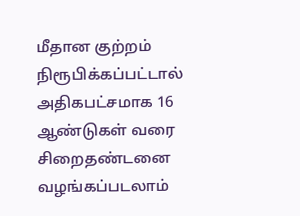மீதான குற்றம் நிரூபிக்கப்பட்டால் அதிகபட்சமாக 16 ஆண்டுகள் வரை சிறைதண்டனை வழங்கப்படலாம்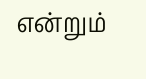என்றும்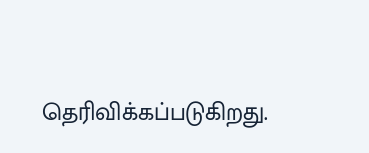தெரிவிக்கப்படுகிறது.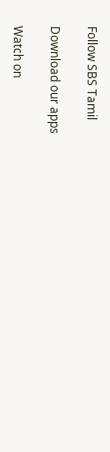Follow SBS Tamil

Download our apps

Watch on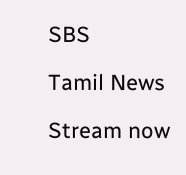SBS

Tamil News

Stream now